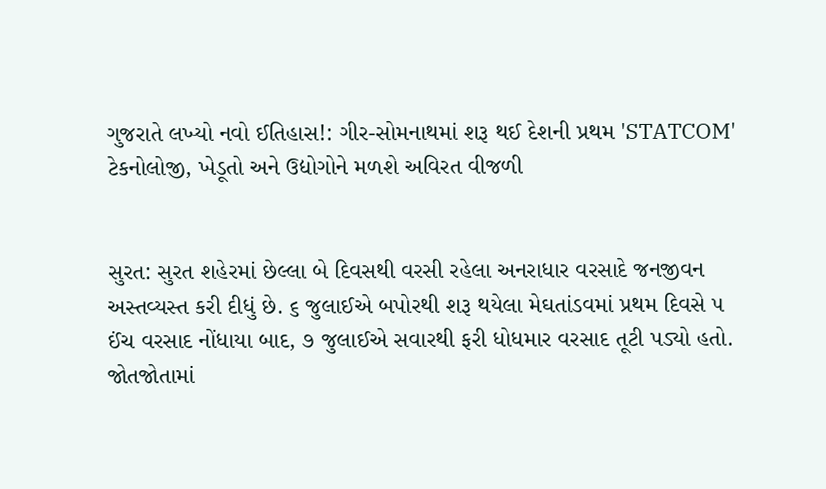ગુજરાતે લખ્યો નવો ઈતિહાસ!: ગીર-સોમનાથમાં શરૂ થઈ દેશની પ્રથમ 'STATCOM' ટેકનોલોજી, ખેડૂતો અને ઉદ્યોગોને મળશે અવિરત વીજળી


સુરત: સુરત શહેરમાં છેલ્લા બે દિવસથી વરસી રહેલા અનરાધાર વરસાદે જનજીવન અસ્તવ્યસ્ત કરી દીધું છે. ૬ જુલાઈએ બપોરથી શરૂ થયેલા મેઘતાંડવમાં પ્રથમ દિવસે ૫ ઈંચ વરસાદ નોંધાયા બાદ, ૭ જુલાઈએ સવારથી ફરી ધોધમાર વરસાદ તૂટી પડ્યો હતો. જોતજોતામાં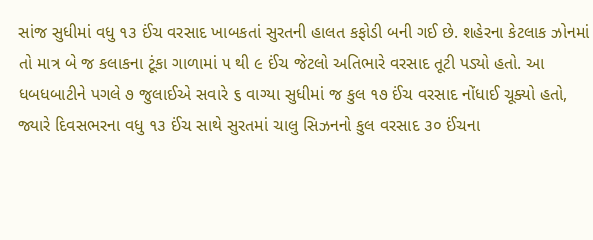સાંજ સુધીમાં વધુ ૧૩ ઈંચ વરસાદ ખાબકતાં સુરતની હાલત કફોડી બની ગઈ છે. શહેરના કેટલાક ઝોનમાં તો માત્ર બે જ કલાકના ટૂંકા ગાળામાં ૫ થી ૯ ઈંચ જેટલો અતિભારે વરસાદ તૂટી પડ્યો હતો. આ ધબધબાટીને પગલે ૭ જુલાઈએ સવારે ૬ વાગ્યા સુધીમાં જ કુલ ૧૭ ઈંચ વરસાદ નોંધાઈ ચૂક્યો હતો, જ્યારે દિવસભરના વધુ ૧૩ ઈંચ સાથે સુરતમાં ચાલુ સિઝનનો કુલ વરસાદ ૩૦ ઈંચના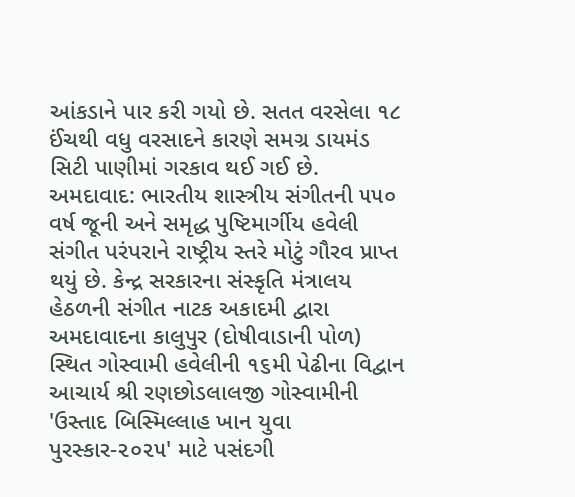આંકડાને પાર કરી ગયો છે. સતત વરસેલા ૧૮ ઈંચથી વધુ વરસાદને કારણે સમગ્ર ડાયમંડ સિટી પાણીમાં ગરકાવ થઈ ગઈ છે.
અમદાવાદ: ભારતીય શાસ્ત્રીય સંગીતની ૫૫૦ વર્ષ જૂની અને સમૃદ્ધ પુષ્ટિમાર્ગીય હવેલી સંગીત પરંપરાને રાષ્ટ્રીય સ્તરે મોટું ગૌરવ પ્રાપ્ત થયું છે. કેન્દ્ર સરકારના સંસ્કૃતિ મંત્રાલય હેઠળની સંગીત નાટક અકાદમી દ્વારા અમદાવાદના કાલુપુર (દોષીવાડાની પોળ) સ્થિત ગોસ્વામી હવેલીની ૧૬મી પેઢીના વિદ્વાન આચાર્ય શ્રી રણછોડલાલજી ગોસ્વામીની 'ઉસ્તાદ બિસ્મિલ્લાહ ખાન યુવા પુરસ્કાર-૨૦૨૫' માટે પસંદગી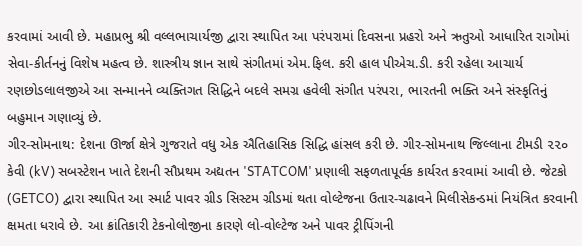કરવામાં આવી છે. મહાપ્રભુ શ્રી વલ્લભાચાર્યજી દ્વારા સ્થાપિત આ પરંપરામાં દિવસના પ્રહરો અને ઋતુઓ આધારિત રાગોમાં સેવા-કીર્તનનું વિશેષ મહત્વ છે. શાસ્ત્રીય જ્ઞાન સાથે સંગીતમાં એમ.ફિલ. કરી હાલ પીએચ.ડી. કરી રહેલા આચાર્ય રણછોડલાલજીએ આ સન્માનને વ્યક્તિગત સિદ્ધિને બદલે સમગ્ર હવેલી સંગીત પરંપરા, ભારતની ભક્તિ અને સંસ્કૃતિનું બહુમાન ગણાવ્યું છે.
ગીર-સોમનાથ: દેશના ઊર્જા ક્ષેત્રે ગુજરાતે વધુ એક ઐતિહાસિક સિદ્ધિ હાંસલ કરી છે. ગીર-સોમનાથ જિલ્લાના ટીમડી ૨૨૦ કેવી (kV) સબસ્ટેશન ખાતે દેશની સૌપ્રથમ અદ્યતન 'STATCOM' પ્રણાલી સફળતાપૂર્વક કાર્યરત કરવામાં આવી છે. જેટકો (GETCO) દ્વારા સ્થાપિત આ સ્માર્ટ પાવર ગ્રીડ સિસ્ટમ ગ્રીડમાં થતા વોલ્ટેજના ઉતાર-ચઢાવને મિલીસેકન્ડમાં નિયંત્રિત કરવાની ક્ષમતા ધરાવે છે. આ ક્રાંતિકારી ટેકનોલોજીના કારણે લો-વોલ્ટેજ અને પાવર ટ્રીપિંગની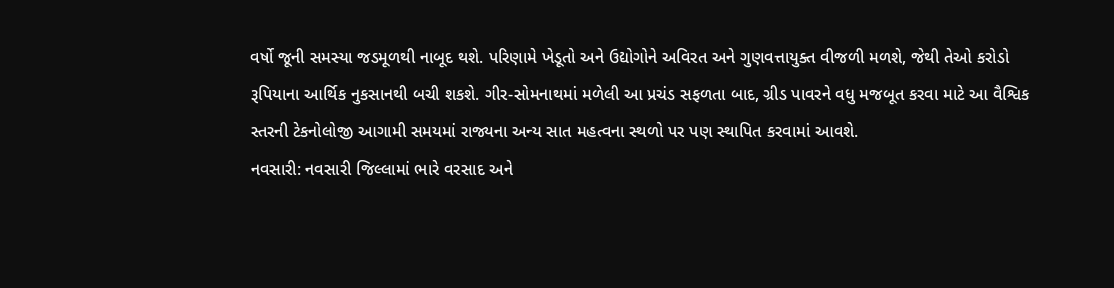વર્ષો જૂની સમસ્યા જડમૂળથી નાબૂદ થશે. પરિણામે ખેડૂતો અને ઉદ્યોગોને અવિરત અને ગુણવત્તાયુક્ત વીજળી મળશે, જેથી તેઓ કરોડો રૂપિયાના આર્થિક નુકસાનથી બચી શકશે. ગીર-સોમનાથમાં મળેલી આ પ્રચંડ સફળતા બાદ, ગ્રીડ પાવરને વધુ મજબૂત કરવા માટે આ વૈશ્વિક સ્તરની ટેકનોલોજી આગામી સમયમાં રાજ્યના અન્ય સાત મહત્વના સ્થળો પર પણ સ્થાપિત કરવામાં આવશે.
નવસારી: નવસારી જિલ્લામાં ભારે વરસાદ અને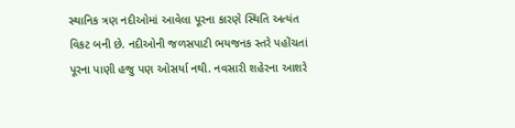સ્થાનિક ત્રણ નદીઓમાં આવેલા પૂરના કારણે સ્થિતિ અત્યંત વિકટ બની છે. નદીઓની જળસપાટી ભયજનક સ્તરે પહોંચતાં પૂરના પાણી હજુ પણ ઓસર્યા નથી. નવસારી શહેરના આશરે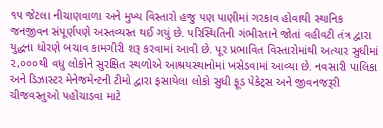૧૫ જેટલા નીચાણવાળા અને મુખ્ય વિસ્તારો હજુ પણ પાણીમાં ગરકાવ હોવાથી સ્થાનિક જનજીવન સંપૂર્ણપણે અસ્તવ્યસ્ત થઈ ગયું છે. પરિસ્થિતિની ગંભીરતાને જોતાં વહીવટી તંત્ર દ્વારા યુદ્ધના ધોરણે બચાવ કામગીરી શરૂ કરવામાં આવી છે. પૂર પ્રભાવિત વિસ્તારોમાંથી અત્યાર સુધીમાં ૨,૦૦૦થી વધુ લોકોને સુરક્ષિત સ્થળોએ આશ્રયસ્થાનોમાં ખસેડવામાં આવ્યા છે. નવસારી પાલિકા અને ડિઝાસ્ટર મેનેજમેન્ટની ટીમો દ્વારા ફસાયેલા લોકો સુધી ફૂડ પેકેટ્સ અને જીવનજરૂરી ચીજવસ્તુઓ પહોંચાડવા માટે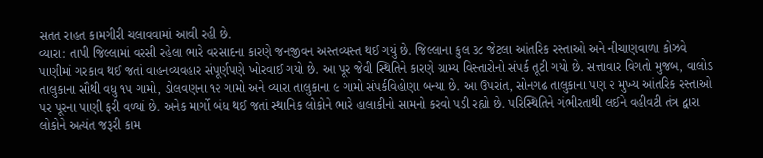સતત રાહત કામગીરી ચલાવવામાં આવી રહી છે.
વ્યારા: તાપી જિલ્લામાં વરસી રહેલા ભારે વરસાદના કારણે જનજીવન અસ્તવ્યસ્ત થઈ ગયું છે. જિલ્લાના કુલ ૩૮ જેટલા આંતરિક રસ્તાઓ અને નીચાણવાળા કોઝવે પાણીમાં ગરકાવ થઈ જતાં વાહનવ્યવહાર સંપૂર્ણપણે ખોરવાઈ ગયો છે. આ પૂર જેવી સ્થિતિને કારણે ગ્રામ્ય વિસ્તારોનો સંપર્ક તૂટી ગયો છે. સત્તાવાર વિગતો મુજબ, વાલોડ તાલુકાના સૌથી વધુ ૧૫ ગામો, ડોલવણના ૧૨ ગામો અને વ્યારા તાલુકાના ૯ ગામો સંપર્કવિહોણા બન્યા છે. આ ઉપરાંત, સોનગઢ તાલુકાના પણ ૨ મુખ્ય આંતરિક રસ્તાઓ પર પૂરના પાણી ફરી વળ્યાં છે. અનેક માર્ગો બંધ થઈ જતાં સ્થાનિક લોકોને ભારે હાલાકીનો સામનો કરવો પડી રહ્યો છે. પરિસ્થિતિને ગંભીરતાથી લઈને વહીવટી તંત્ર દ્વારા લોકોને અત્યંત જરૂરી કામ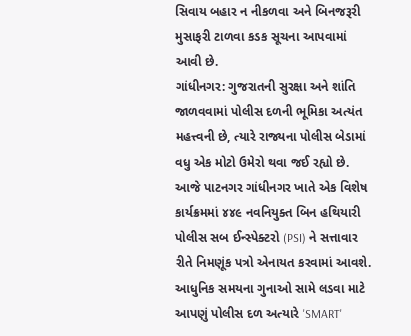સિવાય બહાર ન નીકળવા અને બિનજરૂરી મુસાફરી ટાળવા કડક સૂચના આપવામાં આવી છે.
ગાંધીનગર: ગુજરાતની સુરક્ષા અને શાંતિ જાળવવામાં પોલીસ દળની ભૂમિકા અત્યંત મહત્ત્વની છે, ત્યારે રાજ્યના પોલીસ બેડામાં વધુ એક મોટો ઉમેરો થવા જઈ રહ્યો છે. આજે પાટનગર ગાંધીનગર ખાતે એક વિશેષ કાર્યક્રમમાં ૪૪૯ નવનિયુક્ત બિન હથિયારી પોલીસ સબ ઈન્સ્પેક્ટરો (PSI) ને સત્તાવાર રીતે નિમણૂંક પત્રો એનાયત કરવામાં આવશે. આધુનિક સમયના ગુનાઓ સામે લડવા માટે આપણું પોલીસ દળ અત્યારે 'SMART'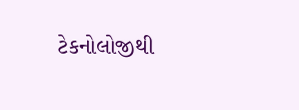ટેકનોલોજીથી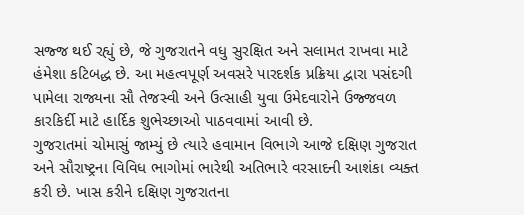સજ્જ થઈ રહ્યું છે, જે ગુજરાતને વધુ સુરક્ષિત અને સલામત રાખવા માટે હંમેશા કટિબદ્ધ છે. આ મહત્વપૂર્ણ અવસરે પારદર્શક પ્રક્રિયા દ્વારા પસંદગી પામેલા રાજ્યના સૌ તેજસ્વી અને ઉત્સાહી યુવા ઉમેદવારોને ઉજ્જવળ કારકિર્દી માટે હાર્દિક શુભેચ્છાઓ પાઠવવામાં આવી છે.
ગુજરાતમાં ચોમાસું જામ્યું છે ત્યારે હવામાન વિભાગે આજે દક્ષિણ ગુજરાત અને સૌરાષ્ટ્રના વિવિધ ભાગોમાં ભારેથી અતિભારે વરસાદની આશંકા વ્યક્ત કરી છે. ખાસ કરીને દક્ષિણ ગુજરાતના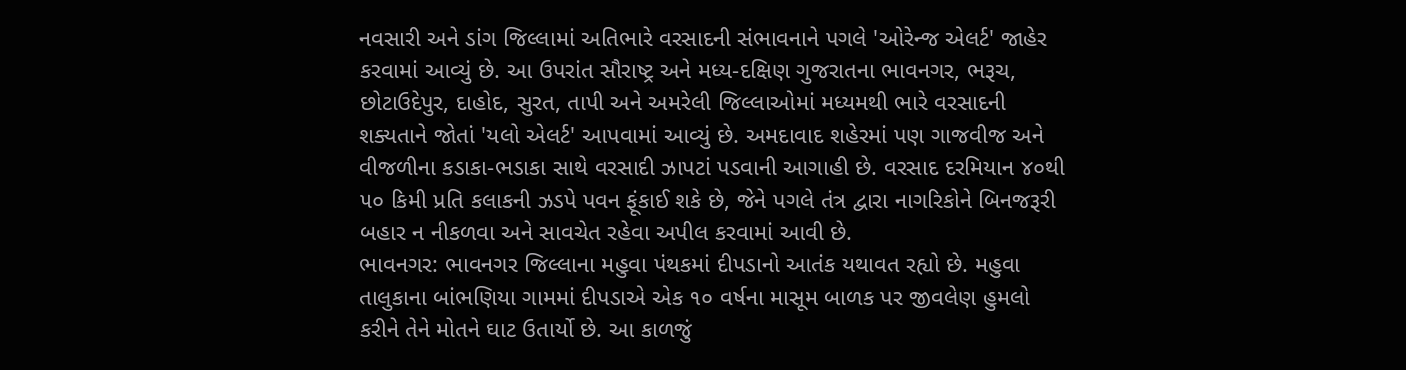નવસારી અને ડાંગ જિલ્લામાં અતિભારે વરસાદની સંભાવનાને પગલે 'ઓરેન્જ એલર્ટ' જાહેર કરવામાં આવ્યું છે. આ ઉપરાંત સૌરાષ્ટ્ર અને મધ્ય-દક્ષિણ ગુજરાતના ભાવનગર, ભરૂચ, છોટાઉદેપુર, દાહોદ, સુરત, તાપી અને અમરેલી જિલ્લાઓમાં મધ્યમથી ભારે વરસાદની શક્યતાને જોતાં 'યલો એલર્ટ' આપવામાં આવ્યું છે. અમદાવાદ શહેરમાં પણ ગાજવીજ અને વીજળીના કડાકા-ભડાકા સાથે વરસાદી ઝાપટાં પડવાની આગાહી છે. વરસાદ દરમિયાન ૪૦થી ૫૦ કિમી પ્રતિ કલાકની ઝડપે પવન ફૂંકાઈ શકે છે, જેને પગલે તંત્ર દ્વારા નાગરિકોને બિનજરૂરી બહાર ન નીકળવા અને સાવચેત રહેવા અપીલ કરવામાં આવી છે.
ભાવનગર: ભાવનગર જિલ્લાના મહુવા પંથકમાં દીપડાનો આતંક યથાવત રહ્યો છે. મહુવા તાલુકાના બાંભણિયા ગામમાં દીપડાએ એક ૧૦ વર્ષના માસૂમ બાળક પર જીવલેણ હુમલો કરીને તેને મોતને ઘાટ ઉતાર્યો છે. આ કાળજું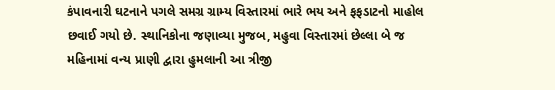કંપાવનારી ઘટનાને પગલે સમગ્ર ગ્રામ્ય વિસ્તારમાં ભારે ભય અને ફફડાટનો માહોલ છવાઈ ગયો છે. સ્થાનિકોના જણાવ્યા મુજબ, મહુવા વિસ્તારમાં છેલ્લા બે જ મહિનામાં વન્ય પ્રાણી દ્વારા હુમલાની આ ત્રીજી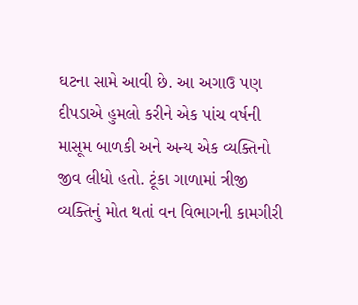ઘટના સામે આવી છે. આ અગાઉ પણ દીપડાએ હુમલો કરીને એક પાંચ વર્ષની માસૂમ બાળકી અને અન્ય એક વ્યક્તિનો જીવ લીધો હતો. ટૂંકા ગાળામાં ત્રીજી વ્યક્તિનું મોત થતાં વન વિભાગની કામગીરી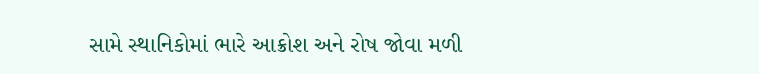સામે સ્થાનિકોમાં ભારે આક્રોશ અને રોષ જોવા મળી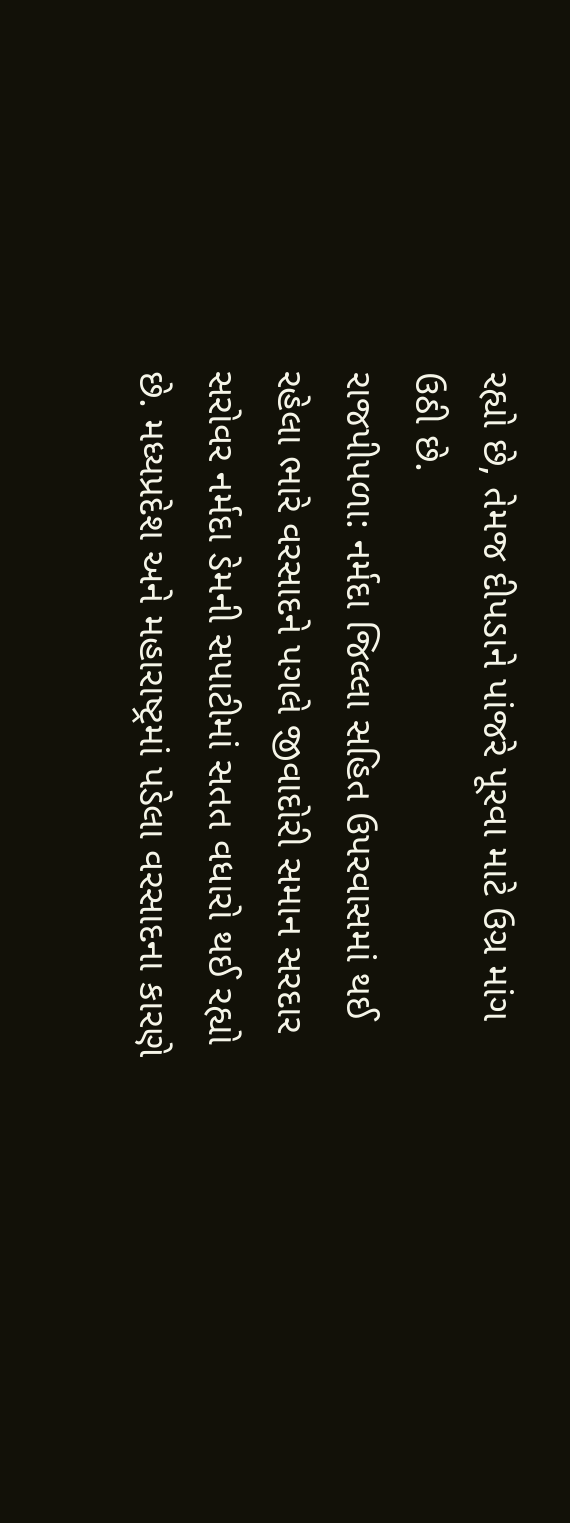રહ્યો છે, તેમજ દીપડાને પાંજરે પૂરવા માટે ઉગ્ર માંગ ઉઠી છે.
રાજપીપળા: નર્મદા જિલ્લા સહિત ઉપરવાસમાં થઈ રહેલા ભારે વરસાદને પગલે જીવાદોરી સમાન સરદાર સરોવર નર્મદા ડેમની સપાટીમાં સતત વધારો થઈ રહ્યો છે. મધ્યપ્રદેશ અને મહારાષ્ટ્રમાં પડેલા વરસાદના કારણે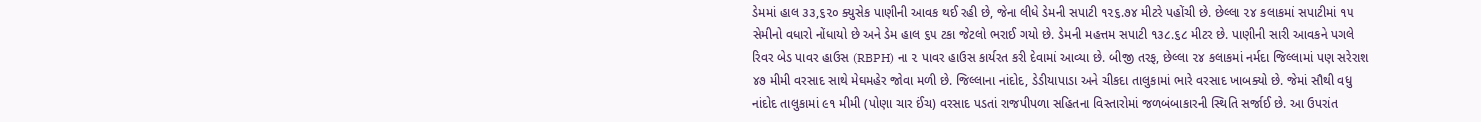ડેમમાં હાલ ૩૩,૬૨૦ ક્યુસેક પાણીની આવક થઈ રહી છે, જેના લીધે ડેમની સપાટી ૧૨૬.૭૪ મીટરે પહોંચી છે. છેલ્લા ૨૪ કલાકમાં સપાટીમાં ૧૫ સેમીનો વધારો નોંધાયો છે અને ડેમ હાલ ૬૫ ટકા જેટલો ભરાઈ ગયો છે. ડેમની મહત્તમ સપાટી ૧૩૮.૬૮ મીટર છે. પાણીની સારી આવકને પગલે રિવર બેડ પાવર હાઉસ (RBPH) ના ૨ પાવર હાઉસ કાર્યરત કરી દેવામાં આવ્યા છે. બીજી તરફ, છેલ્લા ૨૪ કલાકમાં નર્મદા જિલ્લામાં પણ સરેરાશ ૪૭ મીમી વરસાદ સાથે મેઘમહેર જોવા મળી છે. જિલ્લાના નાંદોદ, ડેડીયાપાડા અને ચીકદા તાલુકામાં ભારે વરસાદ ખાબક્યો છે. જેમાં સૌથી વધુ નાંદોદ તાલુકામાં ૯૧ મીમી (પોણા ચાર ઈંચ) વરસાદ પડતાં રાજપીપળા સહિતના વિસ્તારોમાં જળબંબાકારની સ્થિતિ સર્જાઈ છે. આ ઉપરાંત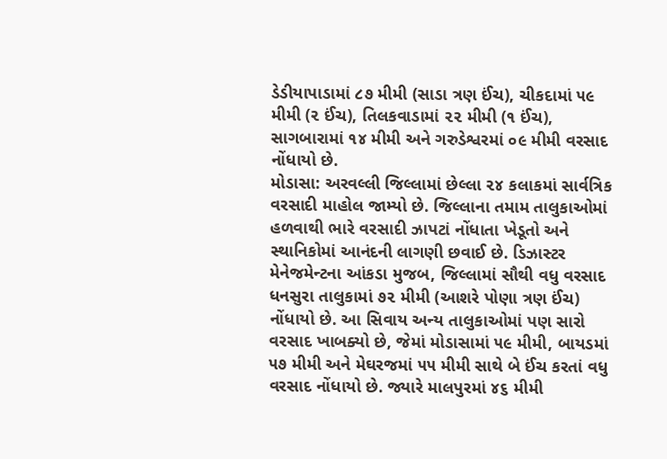ડેડીયાપાડામાં ૮૭ મીમી (સાડા ત્રણ ઈંચ), ચીકદામાં ૫૯ મીમી (૨ ઈંચ), તિલકવાડામાં ૨૨ મીમી (૧ ઈંચ), સાગબારામાં ૧૪ મીમી અને ગરુડેશ્વરમાં ૦૯ મીમી વરસાદ નોંધાયો છે.
મોડાસા: અરવલ્લી જિલ્લામાં છેલ્લા ૨૪ કલાકમાં સાર્વત્રિક વરસાદી માહોલ જામ્યો છે. જિલ્લાના તમામ તાલુકાઓમાં હળવાથી ભારે વરસાદી ઝાપટાં નોંધાતા ખેડૂતો અને સ્થાનિકોમાં આનંદની લાગણી છવાઈ છે. ડિઝાસ્ટર મેનેજમેન્ટના આંકડા મુજબ, જિલ્લામાં સૌથી વધુ વરસાદ ધનસુરા તાલુકામાં ૭૨ મીમી (આશરે પોણા ત્રણ ઈંચ) નોંધાયો છે. આ સિવાય અન્ય તાલુકાઓમાં પણ સારો વરસાદ ખાબક્યો છે, જેમાં મોડાસામાં ૫૯ મીમી, બાયડમાં ૫૭ મીમી અને મેઘરજમાં ૫૫ મીમી સાથે બે ઈંચ કરતાં વધુ વરસાદ નોંધાયો છે. જ્યારે માલપુરમાં ૪૬ મીમી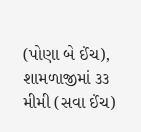(પોણા બે ઈંચ), શામળાજીમાં ૩૩ મીમી (સવા ઈંચ)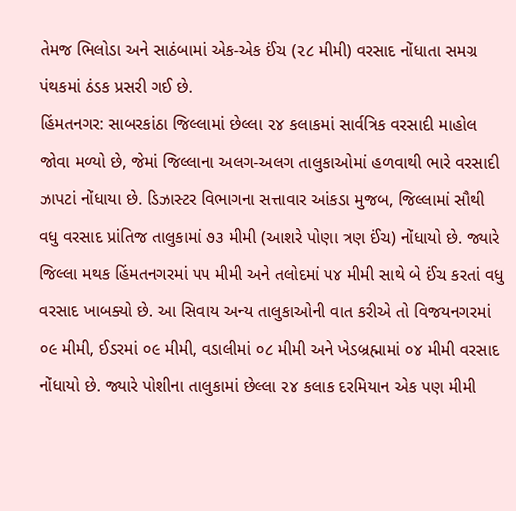તેમજ ભિલોડા અને સાઠંબામાં એક-એક ઈંચ (૨૮ મીમી) વરસાદ નોંધાતા સમગ્ર પંથકમાં ઠંડક પ્રસરી ગઈ છે.
હિંમતનગર: સાબરકાંઠા જિલ્લામાં છેલ્લા ૨૪ કલાકમાં સાર્વત્રિક વરસાદી માહોલ જોવા મળ્યો છે, જેમાં જિલ્લાના અલગ-અલગ તાલુકાઓમાં હળવાથી ભારે વરસાદી ઝાપટાં નોંધાયા છે. ડિઝાસ્ટર વિભાગના સત્તાવાર આંકડા મુજબ, જિલ્લામાં સૌથી વધુ વરસાદ પ્રાંતિજ તાલુકામાં ૭૩ મીમી (આશરે પોણા ત્રણ ઈંચ) નોંધાયો છે. જ્યારે જિલ્લા મથક હિંમતનગરમાં ૫૫ મીમી અને તલોદમાં ૫૪ મીમી સાથે બે ઈંચ કરતાં વધુ વરસાદ ખાબક્યો છે. આ સિવાય અન્ય તાલુકાઓની વાત કરીએ તો વિજયનગરમાં ૦૯ મીમી, ઈડરમાં ૦૯ મીમી, વડાલીમાં ૦૮ મીમી અને ખેડબ્રહ્મામાં ૦૪ મીમી વરસાદ નોંધાયો છે. જ્યારે પોશીના તાલુકામાં છેલ્લા ૨૪ કલાક દરમિયાન એક પણ મીમી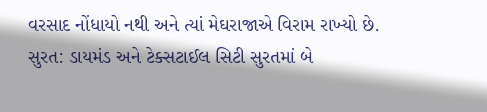વરસાદ નોંધાયો નથી અને ત્યાં મેઘરાજાએ વિરામ રાખ્યો છે.
સુરત: ડાયમંડ અને ટેક્સટાઈલ સિટી સુરતમાં બે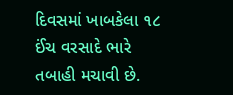દિવસમાં ખાબકેલા ૧૮ ઈંચ વરસાદે ભારે તબાહી મચાવી છે.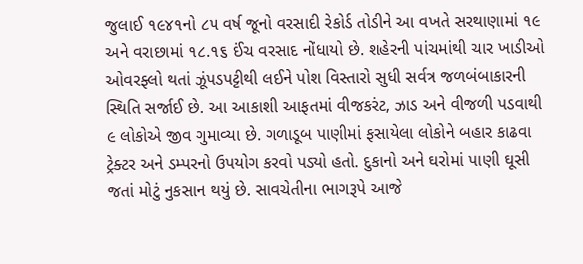જુલાઈ ૧૯૪૧નો ૮૫ વર્ષ જૂનો વરસાદી રેકોર્ડ તોડીને આ વખતે સરથાણામાં ૧૯ અને વરાછામાં ૧૮.૧૬ ઈંચ વરસાદ નોંધાયો છે. શહેરની પાંચમાંથી ચાર ખાડીઓ ઓવરફ્લો થતાં ઝૂંપડપટ્ટીથી લઈને પોશ વિસ્તારો સુધી સર્વત્ર જળબંબાકારની સ્થિતિ સર્જાઈ છે. આ આકાશી આફતમાં વીજકરંટ, ઝાડ અને વીજળી પડવાથી ૯ લોકોએ જીવ ગુમાવ્યા છે. ગળાડૂબ પાણીમાં ફસાયેલા લોકોને બહાર કાઢવા ટ્રેક્ટર અને ડમ્પરનો ઉપયોગ કરવો પડ્યો હતો. દુકાનો અને ઘરોમાં પાણી ઘૂસી જતાં મોટું નુકસાન થયું છે. સાવચેતીના ભાગરૂપે આજે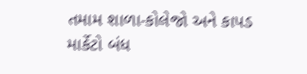તમામ શાળા-કોલેજો અને કાપડ માર્કેટો બંધ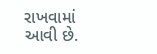રાખવામાં આવી છે.